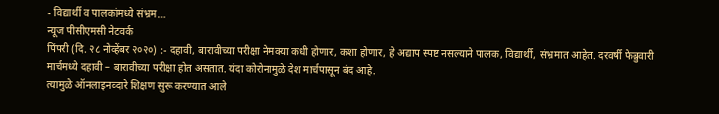- विद्यार्थी व पालकांमध्ये संभ्रम…
न्यूज पीसीएमसी नेटवर्क
पिंपरी (दि. २८ नोव्हेंबर २०२०) :- दहावी, बारावीच्या परीक्षा नेमक्या कधी होणार, कशा होणार, हे अद्याप स्पष्ट नसल्याने पालक, विद्यार्थी, संभ्रमात आहेत. दरवर्षी फेब्रुवारी मार्चमध्ये दहावी – बारावीच्या परीक्षा होत असतात. यंदा कोरोनामुळे देश मार्चपासून बंद आहे.
त्यामुळे ऑनलाइनव्दारे शिक्षण सुरू करण्यात आले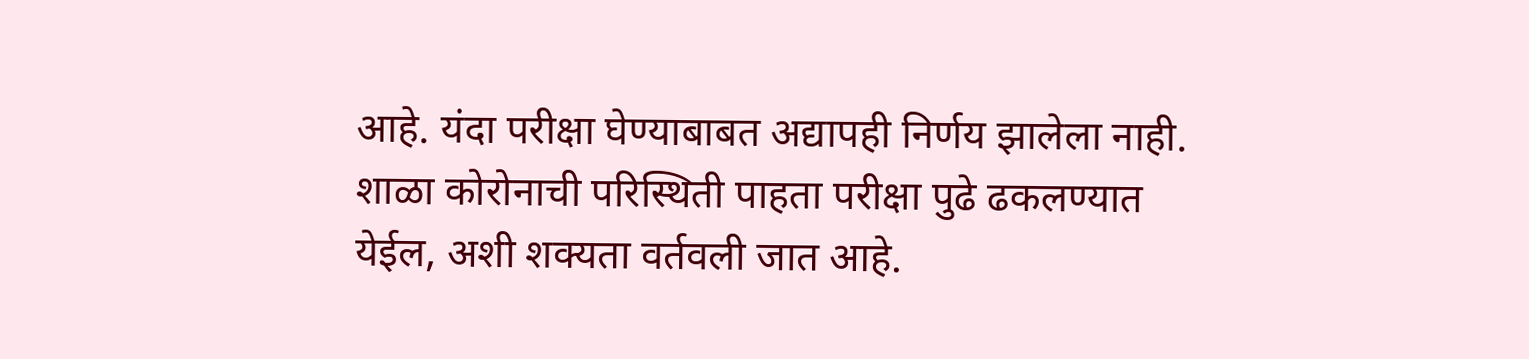आहे. यंदा परीक्षा घेण्याबाबत अद्यापही निर्णय झालेला नाही. शाळा कोरोनाची परिस्थिती पाहता परीक्षा पुढे ढकलण्यात येईल, अशी शक्यता वर्तवली जात आहे.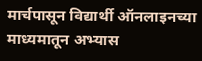मार्चपासून विद्यार्थी ऑनलाइनच्या माध्यमातून अभ्यास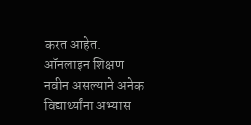करत आहेत. ऑनलाइन शिक्षण नवीन असल्याने अनेक विद्यार्थ्यांना अभ्यास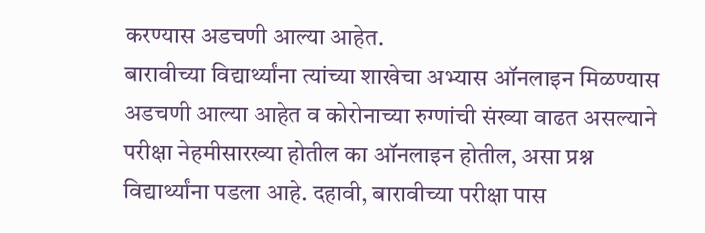करण्यास अडचणी आल्या आहेत.
बारावीच्या विद्यार्थ्यांना त्यांच्या शाखेचा अभ्यास ऑनलाइन मिळण्यास अडचणी आल्या आहेत व कोरोनाच्या रुग्णांची संख्या वाढत असल्याने परीक्षा नेहमीसारख्या होतील का ऑनलाइन होतील, असा प्रश्न विद्यार्थ्यांना पडला आहे. दहावी, बारावीच्या परीक्षा पास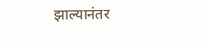झाल्यानंतर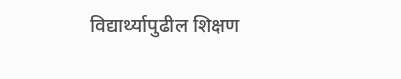विद्यार्थ्यापुढील शिक्षण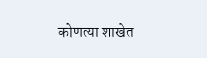कोणत्या शाखेत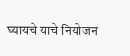घ्यायचे याचे नियोजन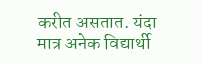करीत असतात. यंदा मात्र अनेक विद्यार्थी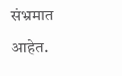संभ्रमात आहेत.